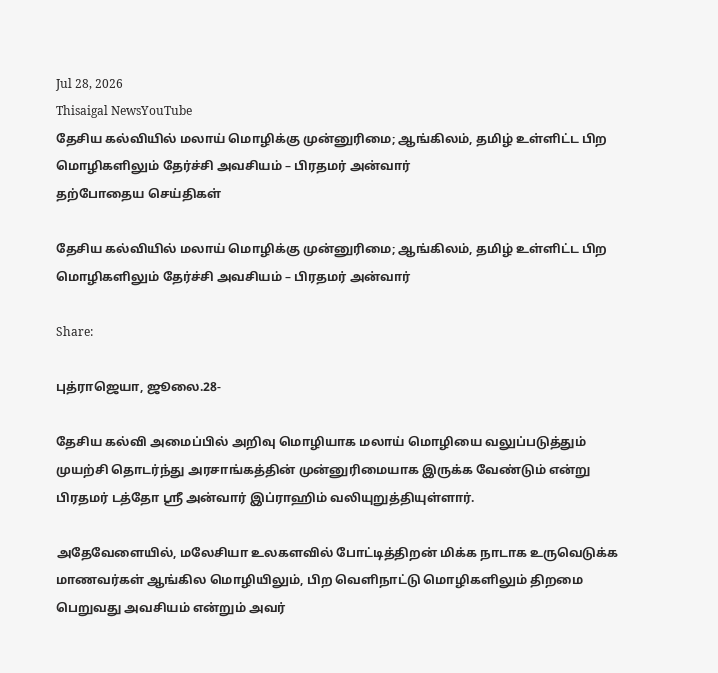Jul 28, 2026
Thisaigal NewsYouTube
தேசிய கல்வியில் மலாய் மொழிக்கு முன்னுரிமை; ஆங்கிலம், தமிழ் உள்ளிட்ட பிற மொழிகளிலும் தேர்ச்சி அவசியம் – பிரதமர் அன்வார்
தற்போதைய செய்திகள்

தேசிய கல்வியில் மலாய் மொழிக்கு முன்னுரிமை; ஆங்கிலம், தமிழ் உள்ளிட்ட பிற மொழிகளிலும் தேர்ச்சி அவசியம் – பிரதமர் அன்வார்

Share:

புத்ராஜெயா, ஜூலை.28-

தேசிய கல்வி அமைப்பில் அறிவு மொழியாக மலாய் மொழியை வலுப்படுத்தும் முயற்சி தொடர்ந்து அரசாங்கத்தின் முன்னுரிமையாக இருக்க வேண்டும் என்று பிரதமர் டத்தோ ஸ்ரீ அன்வார் இப்ராஹிம் வலியுறுத்தியுள்ளார்.

அதேவேளையில், மலேசியா உலகளவில் போட்டித்திறன் மிக்க நாடாக உருவெடுக்க மாணவர்கள் ஆங்கில மொழியிலும், பிற வெளிநாட்டு மொழிகளிலும் திறமை பெறுவது அவசியம் என்றும் அவர்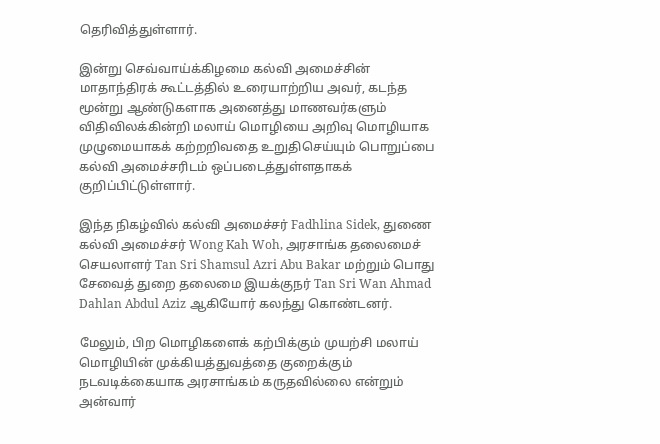தெரிவித்துள்ளார்.

இன்று செவ்வாய்க்கிழமை கல்வி அமைச்சின் மாதாந்திரக் கூட்டத்தில் உரையாற்றிய அவர், கடந்த மூன்று ஆண்டுகளாக அனைத்து மாணவர்களும் விதிவிலக்கின்றி மலாய் மொழியை அறிவு மொழியாக முழுமையாகக் கற்றறிவதை உறுதிசெய்யும் பொறுப்பை கல்வி அமைச்சரிடம் ஒப்படைத்துள்ளதாகக் குறிப்பிட்டுள்ளார்.

இந்த நிகழ்வில் கல்வி அமைச்சர் Fadhlina Sidek, துணை கல்வி அமைச்சர் Wong Kah Woh, அரசாங்க தலைமைச் செயலாளர் Tan Sri Shamsul Azri Abu Bakar மற்றும் பொது சேவைத் துறை தலைமை இயக்குநர் Tan Sri Wan Ahmad Dahlan Abdul Aziz ஆகியோர் கலந்து கொண்டனர்.

மேலும், பிற மொழிகளைக் கற்பிக்கும் முயற்சி மலாய் மொழியின் முக்கியத்துவத்தை குறைக்கும் நடவடிக்கையாக அரசாங்கம் கருதவில்லை என்றும் அன்வார்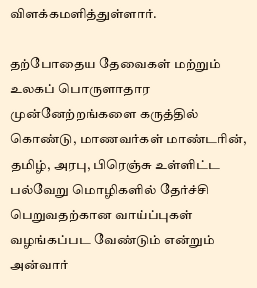விளக்கமளித்துள்ளார்.

தற்போதைய தேவைகள் மற்றும் உலகப் பொருளாதார முன்னேற்றங்களை கருத்தில் கொண்டு, மாணவர்கள் மாண்டரின், தமிழ், அரபு, பிரெஞ்சு உள்ளிட்ட பல்வேறு மொழிகளில் தேர்ச்சி பெறுவதற்கான வாய்ப்புகள் வழங்கப்பட வேண்டும் என்றும் அன்வார்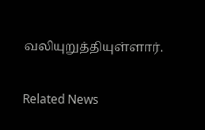வலியுறுத்தியுள்ளார்.

Related News